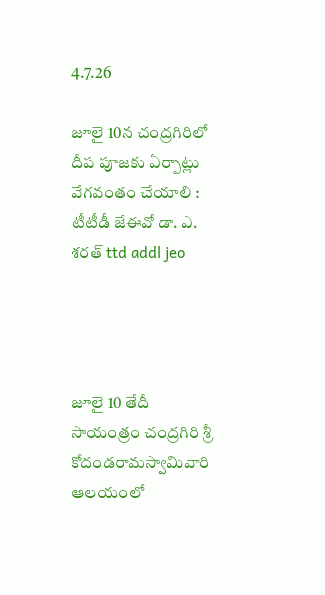4.7.26

జూలై 10న చంద్రగిరిలో దీప పూజకు ఏర్పాట్లు వేగవంతం చేయాలి : టీటీడీ జేఈవో డా. ఎ. శరత్ ttd addl jeo




జూలై 10 తేదీ సాయంత్రం చంద్రగిరి శ్రీ కోదండరామస్వామివారి ఆలయంలో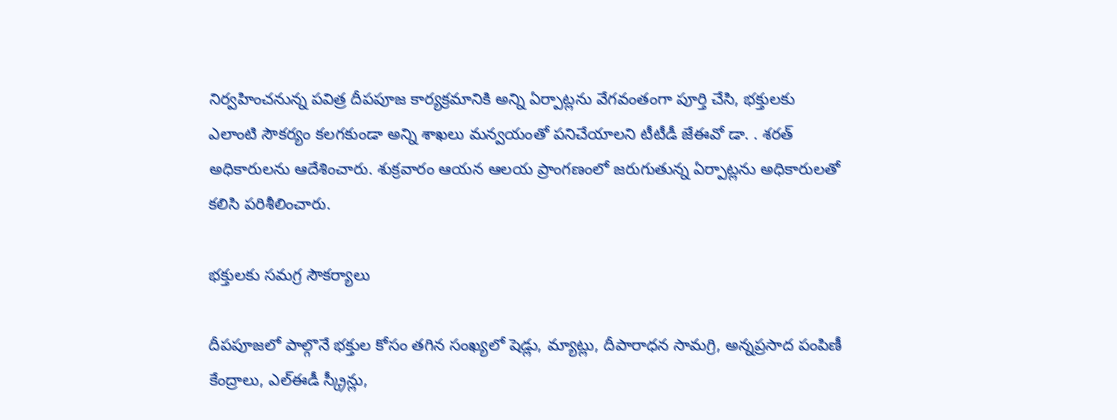నిర్వహించనున్న పవిత్ర దీపపూజ కార్యక్రమానికి అన్ని ఏర్పాట్లను వేగవంతంగా పూర్తి చేసి, భక్తులకు ఎలాంటి సౌకర్యం కలగకుండా అన్ని శాఖలు మన్వయంతో పనిచేయాలని టీటీడీ జేఈవో డా. . శరత్ అధికారులను ఆదేశించారు. శుక్రవారం ఆయన ఆలయ ప్రాంగణంలో జరుగుతున్న ఏర్పాట్లను అధికారులతో కలిసి పరిశీలించారు.

భక్తులకు సమగ్ర సౌకర్యాలు

దీపపూజలో పాల్గొనే భక్తుల కోసం తగిన సంఖ్యలో షెడ్లు, మ్యాట్లు, దీపారాధన సామగ్రి, అన్నప్రసాద పంపిణీ కేంద్రాలు, ఎల్ఈడీ స్క్రీన్లు,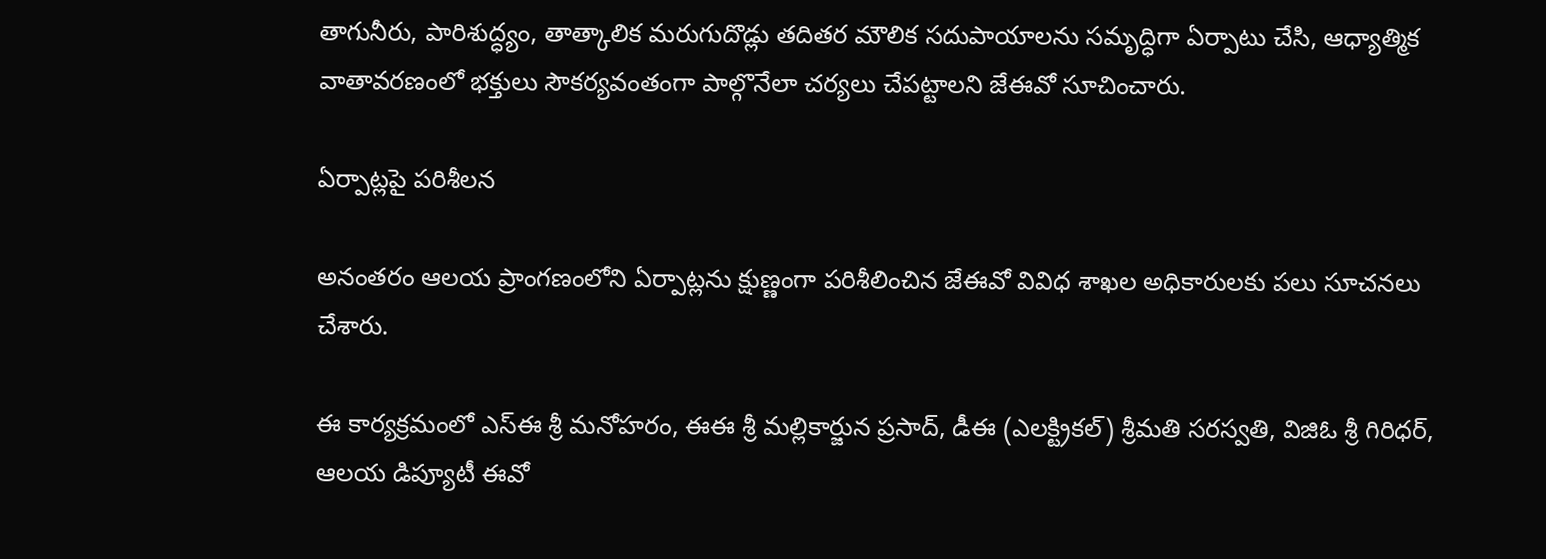తాగునీరు, పారిశుద్ధ్యం, తాత్కాలిక మరుగుదొడ్లు తదితర మౌలిక సదుపాయాలను సమృద్ధిగా ఏర్పాటు చేసి, ఆధ్యాత్మిక వాతావరణంలో భక్తులు సౌకర్యవంతంగా పాల్గొనేలా చర్యలు చేపట్టాలని జేఈవో సూచించారు.

ఏర్పాట్లపై పరిశీలన

అనంతరం ఆలయ ప్రాంగణంలోని ఏర్పాట్లను క్షుణ్ణంగా పరిశీలించిన జేఈవో వివిధ శాఖల అధికారులకు పలు సూచనలు చేశారు.

ఈ కార్యక్రమంలో ఎస్‌ఈ శ్రీ మనోహరం, ఈఈ శ్రీ మల్లికార్జున ప్రసాద్, డీఈ (ఎలక్ట్రికల్) శ్రీమతి సరస్వతి, విజిఓ శ్రీ గిరిధర్, ఆలయ డిప్యూటీ ఈవో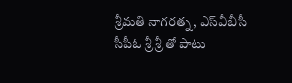శ్రీమతి నాగరత్న, ఎస్‌వీబీసీ సీపీఓ శ్రీ శ్రీ తో పాటు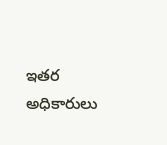ఇతర అధికారులు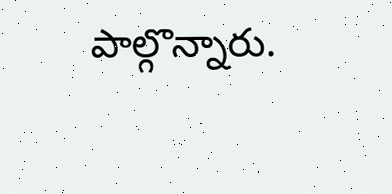పాల్గొన్నారు.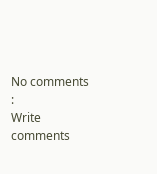No comments :
Write comments